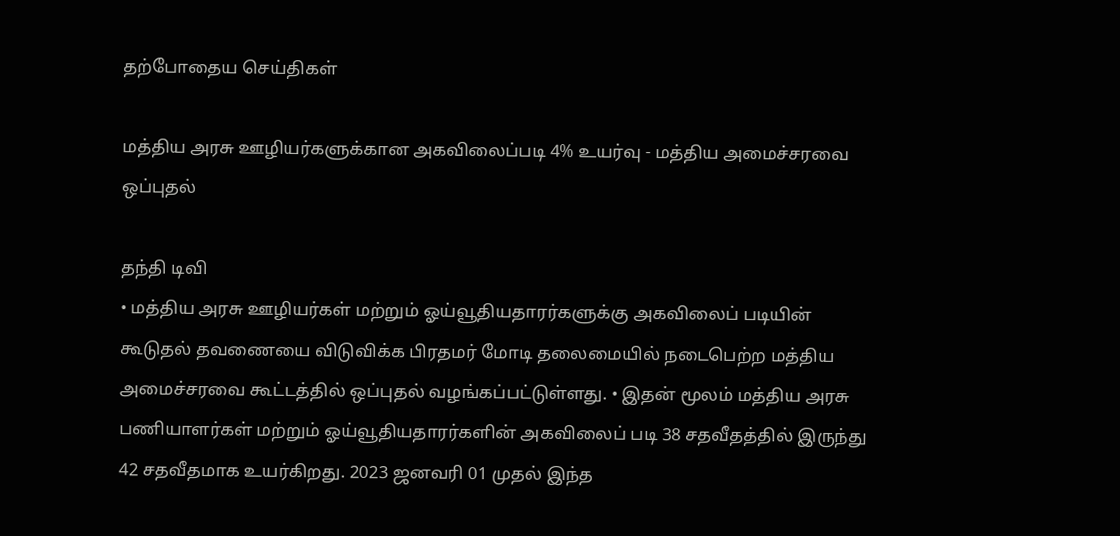தற்போதைய செய்திகள்

மத்திய அரசு ஊழியர்களுக்கான அகவிலைப்படி 4% உயர்வு - மத்திய அமைச்சரவை ஒப்புதல்

தந்தி டிவி
• மத்திய அரசு ஊழியர்கள் மற்றும் ஓய்வூதியதாரர்களுக்கு அகவிலைப் படியின் கூடுதல் தவணையை விடுவிக்க பிரதமர் மோடி தலைமையில் நடைபெற்ற மத்திய அமைச்சரவை கூட்டத்தில் ஒப்புதல் வழங்கப்பட்டுள்ளது. • இதன் மூலம் மத்திய அரசு பணியாளர்கள் மற்றும் ஓய்வூதியதாரர்களின் அகவிலைப் படி 38 சதவீதத்தில் இருந்து 42 சதவீதமாக உயர்கிறது. 2023 ஜனவரி 01 முதல் இந்த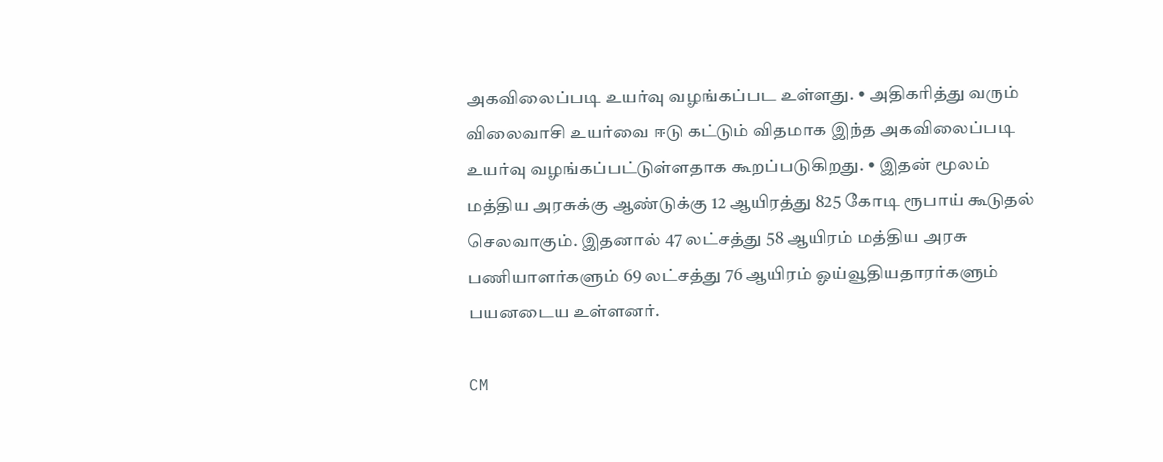அகவிலைப்படி உயர்வு வழங்கப்பட உள்ளது. • அதிகரித்து வரும் விலைவாசி உயர்வை ஈடு கட்டும் விதமாக இந்த அகவிலைப்படி உயர்வு வழங்கப்பட்டுள்ளதாக கூறப்படுகிறது. • இதன் மூலம் மத்திய அரசுக்கு ஆண்டுக்கு 12 ஆயிரத்து 825 கோடி ரூபாய் கூடுதல் செலவாகும். இதனால் 47 லட்சத்து 58 ஆயிரம் மத்திய அரசு பணியாளர்களும் 69 லட்சத்து 76 ஆயிரம் ஓய்வூதியதாரர்களும் பயனடைய உள்ளனர்.

CM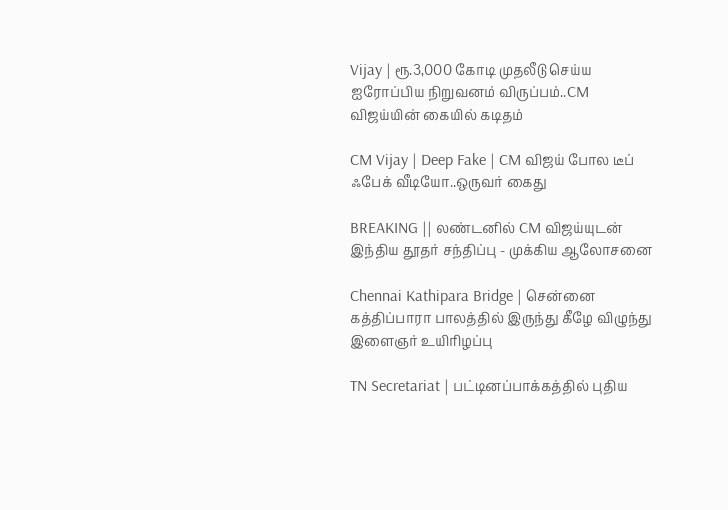Vijay | ரூ.3,000 கோடி முதலீடு செய்ய ஐரோப்பிய நிறுவனம் விருப்பம்..CM விஜய்யின் கையில் கடிதம்

CM Vijay | Deep Fake | CM விஜய் போல டீப் ஃபேக் வீடியோ..ஒருவர் கைது

BREAKING || லண்டனில் CM விஜய்யுடன் இந்திய தூதர் சந்திப்பு - முக்கிய ஆலோசனை

Chennai Kathipara Bridge | சென்னை கத்திப்பாரா பாலத்தில் இருந்து கீழே விழுந்து இளைஞர் உயிரிழப்பு

TN Secretariat | பட்டினப்பாக்கத்தில் புதிய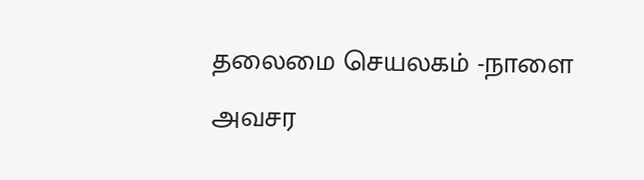தலைமை செயலகம் -நாளை அவசர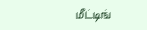மீட்டிங்